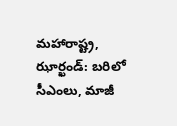మహారాష్ట్ర, ఝార్ఖండ్: బరిలో సీఎంలు, మాజీ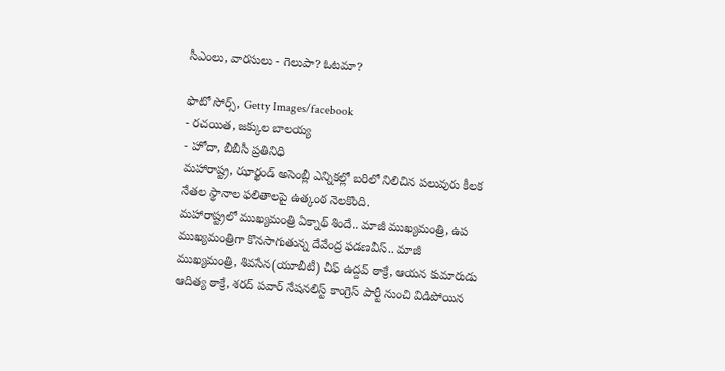సీఎంలు, వారసులు - గెలుపా? ఓటమా?

ఫొటో సోర్స్, Getty Images/facebook
- రచయిత, జక్కుల బాలయ్య
- హోదా, బీబీసీ ప్రతినిధి
మహారాష్ట్ర, ఝార్ఖండ్ అసెంబ్లీ ఎన్నికల్లో బరిలో నిలిచిన పలువురు కీలక నేతల స్థానాల ఫలితాలపై ఉత్కంఠ నెలకొంది.
మహారాష్ట్రలో ముఖ్యమంత్రి ఏక్నాథ్ శిందే.. మాజీ ముఖ్యమంత్రి, ఉప ముఖ్యమంత్రిగా కొనసాగుతున్న దేవేంద్ర ఫడణవీస్.. మాజీ ముఖ్యమంత్రి, శివసేన(యూబీటీ) చీఫ్ ఉద్దవ్ ఠాక్రే, ఆయన కుమారుడు ఆదిత్య ఠాక్రే, శరద్ పవార్ నేషనలిస్ట్ కాంగ్రెస్ పార్టీ నుంచి విడిపోయిన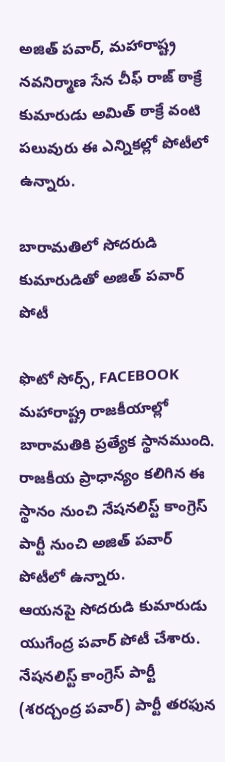అజిత్ పవార్, మహారాష్ట్ర నవనిర్మాణ సేన చీఫ్ రాజ్ ఠాక్రే కుమారుడు అమిత్ ఠాక్రే వంటి పలువురు ఈ ఎన్నికల్లో పోటీలో ఉన్నారు.

బారామతిలో సోదరుడి కుమారుడితో అజిత్ పవార్ పోటీ

ఫొటో సోర్స్, FACEBOOK
మహారాష్ట్ర రాజకీయాల్లో బారామతికి ప్రత్యేక స్థానముంది. రాజకీయ ప్రాధాన్యం కలిగిన ఈ స్థానం నుంచి నేషనలిస్ట్ కాంగ్రెస్ పార్టీ నుంచి అజిత్ పవార్ పోటీలో ఉన్నారు.
ఆయనపై సోదరుడి కుమారుడు యుగేంద్ర పవార్ పోటీ చేశారు. నేషనలిస్ట్ కాంగ్రెస్ పార్టీ (శరద్చంద్ర పవార్) పార్టీ తరఫున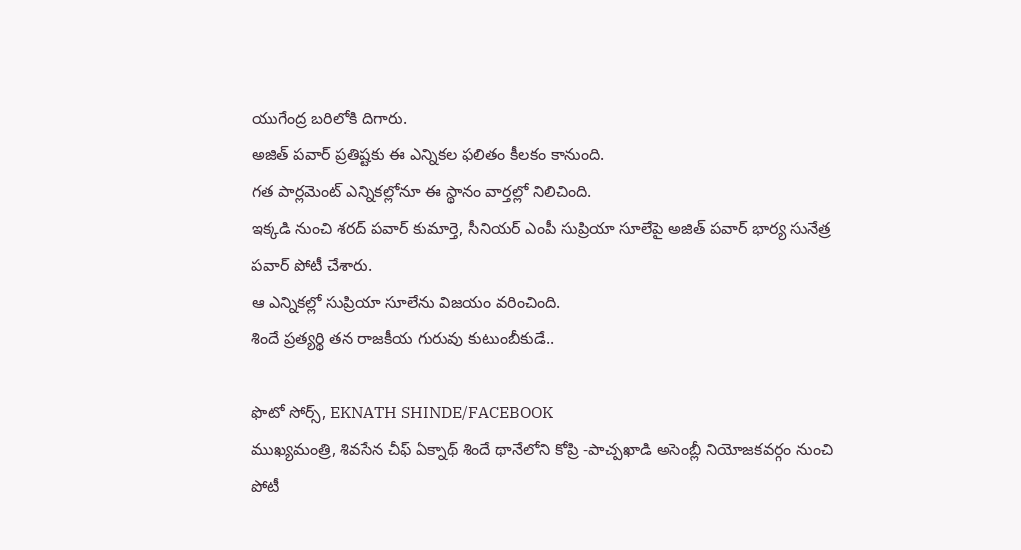యుగేంద్ర బరిలోకి దిగారు.
అజిత్ పవార్ ప్రతిష్టకు ఈ ఎన్నికల ఫలితం కీలకం కానుంది.
గత పార్లమెంట్ ఎన్నికల్లోనూ ఈ స్థానం వార్తల్లో నిలిచింది.
ఇక్కడి నుంచి శరద్ పవార్ కుమార్తె, సీనియర్ ఎంపీ సుప్రియా సూలేపై అజిత్ పవార్ భార్య సునేత్ర పవార్ పోటీ చేశారు.
ఆ ఎన్నికల్లో సుప్రియా సూలేను విజయం వరించింది.
శిందే ప్రత్యర్థి తన రాజకీయ గురువు కుటుంబీకుడే..

ఫొటో సోర్స్, EKNATH SHINDE/FACEBOOK
ముఖ్యమంత్రి, శివసేన చీఫ్ ఏక్నాథ్ శిందే థానేలోని కోప్రి -పాచ్పఖాడి అసెంబ్లీ నియోజకవర్గం నుంచి పోటీ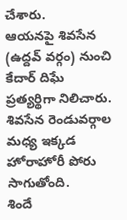చేశారు.
ఆయనపై శివసేన (ఉద్దవ్ వర్గం) నుంచి కేదార్ దిఘే ప్రత్యర్థిగా నిలిచారు.
శివసేన రెండువర్గాల మధ్య ఇక్కడ హోరాహోరీ పోరు సాగుతోంది.
శిందే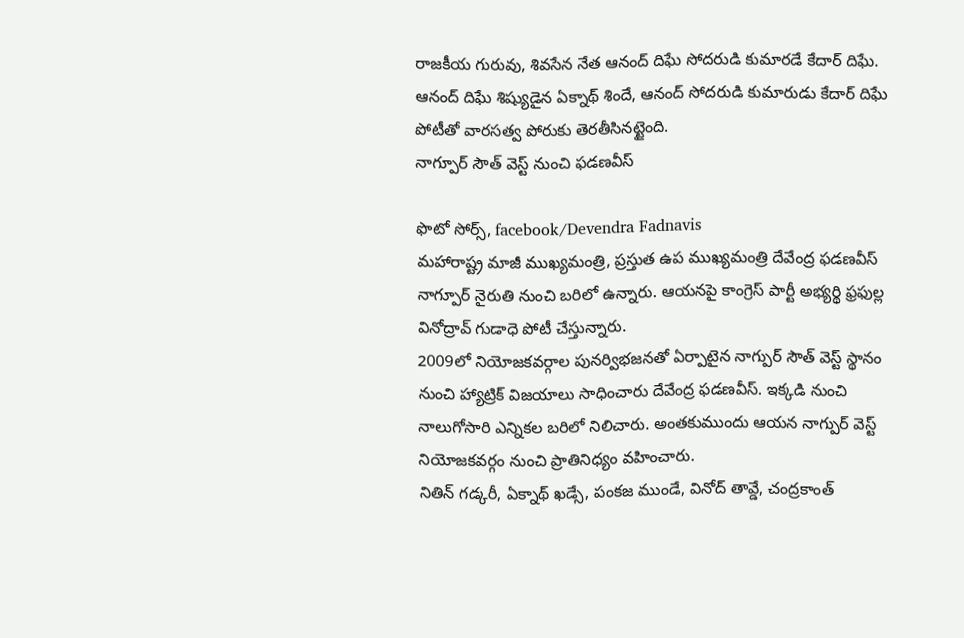రాజకీయ గురువు, శివసేన నేత ఆనంద్ దిఘే సోదరుడి కుమారడే కేదార్ దిఘే.
ఆనంద్ దిఘే శిష్యుడైన ఏక్నాథ్ శిందే, ఆనంద్ సోదరుడి కుమారుడు కేదార్ దిఘే పోటీతో వారసత్వ పోరుకు తెరతీసినట్టైంది.
నాగ్పూర్ సౌత్ వెస్ట్ నుంచి ఫడణవీస్

ఫొటో సోర్స్, facebook/Devendra Fadnavis
మహారాష్ట్ర మాజీ ముఖ్యమంత్రి, ప్రస్తుత ఉప ముఖ్యమంత్రి దేవేంద్ర ఫడణవీస్ నాగ్పూర్ నైరుతి నుంచి బరిలో ఉన్నారు. ఆయనపై కాంగ్రెస్ పార్టీ అభ్యర్థి ఫ్రఫుల్ల వినోద్రావ్ గుడాధె పోటీ చేస్తున్నారు.
2009లో నియోజకవర్గాల పునర్విభజనతో ఏర్పాటైన నాగ్పుర్ సౌత్ వెస్ట్ స్థానం నుంచి హ్యాట్రిక్ విజయాలు సాధించారు దేవేంద్ర ఫడణవీస్. ఇక్కడి నుంచి నాలుగోసారి ఎన్నికల బరిలో నిలిచారు. అంతకుముందు ఆయన నాగ్పుర్ వెస్ట్ నియోజకవర్గం నుంచి ప్రాతినిధ్యం వహించారు.
నితిన్ గడ్కరీ, ఏక్నాథ్ ఖడ్సే, పంకజ ముండే, వినోద్ తావ్డే, చంద్రకాంత్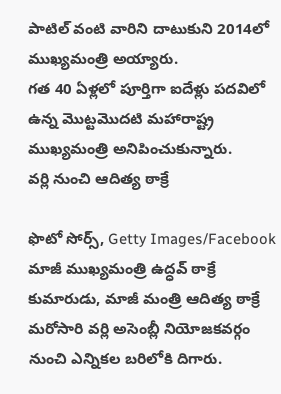పాటిల్ వంటి వారిని దాటుకుని 2014లో ముఖ్యమంత్రి అయ్యారు.
గత 40 ఏళ్లలో పూర్తిగా ఐదేళ్లు పదవిలో ఉన్న మొట్టమొదటి మహారాష్ట్ర ముఖ్యమంత్రి అనిపించుకున్నారు.
వర్లి నుంచి ఆదిత్య ఠాక్రే

ఫొటో సోర్స్, Getty Images/Facebook
మాజీ ముఖ్యమంత్రి ఉద్ధవ్ ఠాక్రే కుమారుడు, మాజీ మంత్రి ఆదిత్య ఠాక్రే మరోసారి వర్లి అసెంబ్లీ నియోజకవర్గం నుంచి ఎన్నికల బరిలోకి దిగారు.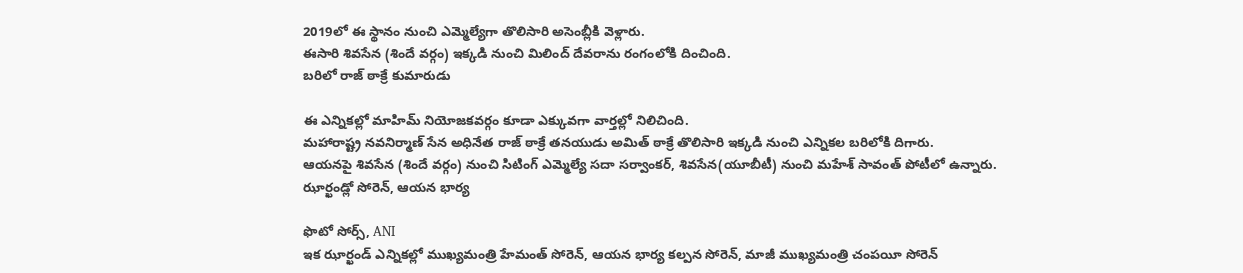2019లో ఈ స్థానం నుంచి ఎమ్మెల్యేగా తొలిసారి అసెంబ్లీకి వెళ్లారు.
ఈసారి శివసేన (శిందే వర్గం) ఇక్కడి నుంచి మిలింద్ దేవరాను రంగంలోకి దించింది.
బరిలో రాజ్ ఠాక్రే కుమారుడు

ఈ ఎన్నికల్లో మాహిమ్ నియోజకవర్గం కూడా ఎక్కువగా వార్తల్లో నిలిచింది.
మహారాష్ట్ర నవనిర్మాణ్ సేన అధినేత రాజ్ ఠాక్రే తనయుడు అమిత్ ఠాక్రే తొలిసారి ఇక్కడి నుంచి ఎన్నికల బరిలోకి దిగారు.
ఆయనపై శివసేన (శిందే వర్గం) నుంచి సిటింగ్ ఎమ్మెల్యే సదా సర్వాంకర్, శివసేన(యూబీటీ) నుంచి మహేశ్ సావంత్ పోటీలో ఉన్నారు.
ఝార్ఖండ్లో సోరెన్, ఆయన భార్య

ఫొటో సోర్స్, ANI
ఇక ఝార్ఖండ్ ఎన్నికల్లో ముఖ్యమంత్రి హేమంత్ సోరెన్, ఆయన భార్య కల్పన సోరెన్, మాజీ ముఖ్యమంత్రి చంపయీ సోరెన్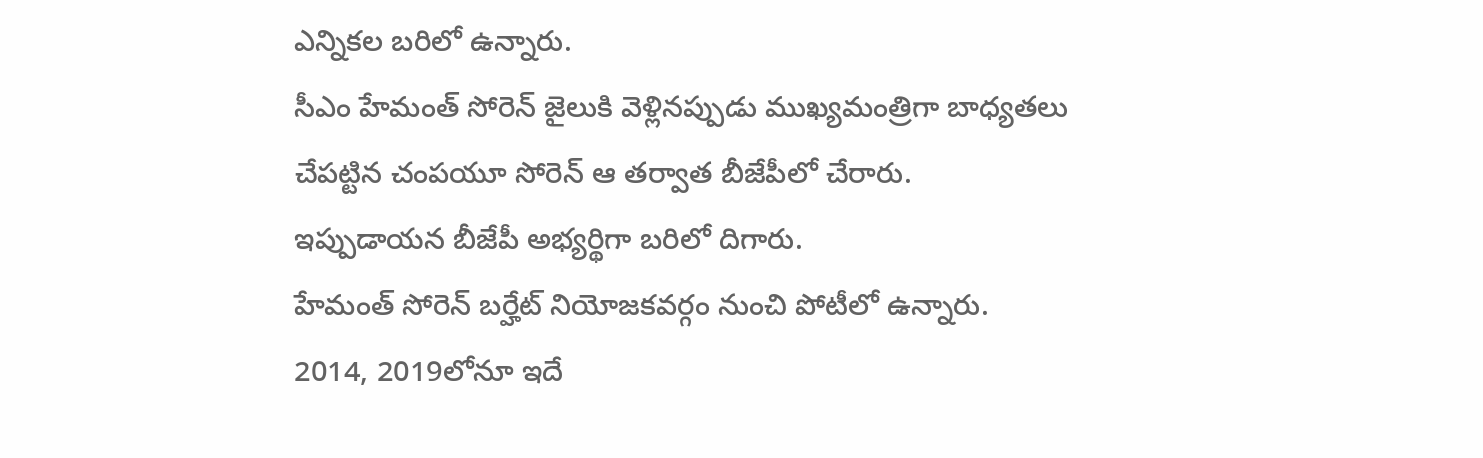ఎన్నికల బరిలో ఉన్నారు.
సీఎం హేమంత్ సోరెన్ జైలుకి వెళ్లినప్పుడు ముఖ్యమంత్రిగా బాధ్యతలు చేపట్టిన చంపయూ సోరెన్ ఆ తర్వాత బీజేపీలో చేరారు.
ఇప్పుడాయన బీజేపీ అభ్యర్థిగా బరిలో దిగారు.
హేమంత్ సోరెన్ బర్హేట్ నియోజకవర్గం నుంచి పోటీలో ఉన్నారు.
2014, 2019లోనూ ఇదే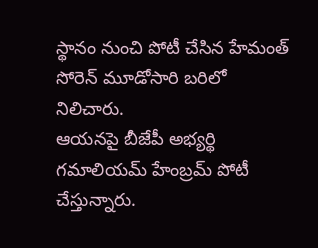స్థానం నుంచి పోటీ చేసిన హేమంత్ సోరెన్ మూడోసారి బరిలో నిలిచారు.
ఆయనపై బీజేపీ అభ్యర్థి గమాలియమ్ హేంబ్రమ్ పోటీ చేస్తున్నారు.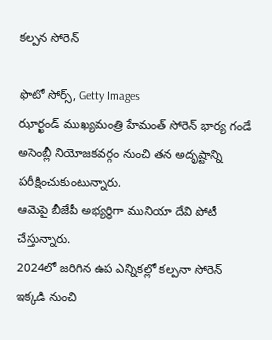కల్పన సోరెన్

ఫొటో సోర్స్, Getty Images
ఝార్ఖండ్ ముఖ్యమంత్రి హేమంత్ సోరెన్ భార్య గండే అసెంబ్లీ నియోజకవర్గం నుంచి తన అదృష్టాన్ని పరీక్షించుకుంటున్నారు.
ఆమెపై బీజేపీ అభ్యర్థిగా మునియా దేవి పోటీ చేస్తున్నారు.
2024లో జరిగిన ఉప ఎన్నికల్లో కల్పనా సోరెన్ ఇక్కడి నుంచి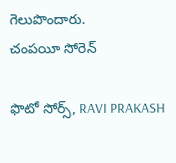గెలుపొందారు.
చంపయీ సోరెన్

ఫొటో సోర్స్, RAVI PRAKASH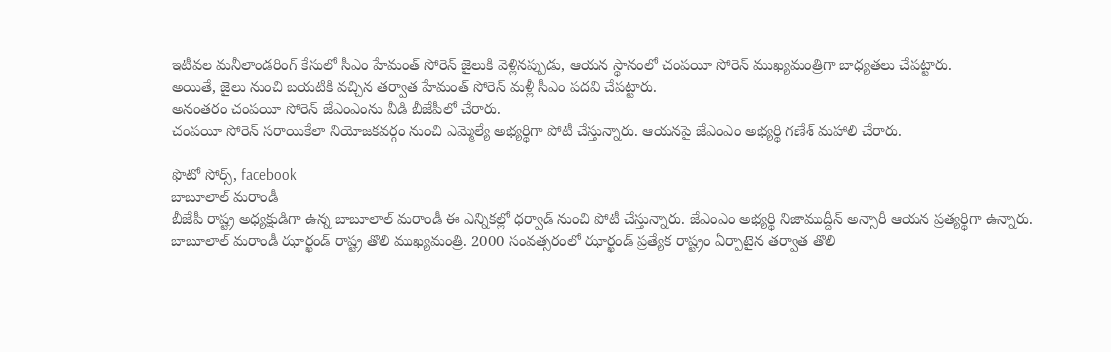ఇటీవల మనీలాండరింగ్ కేసులో సీఎం హేమంత్ సోరెన్ జైలుకి వెళ్లినప్పుడు, ఆయన స్థానంలో చంపయీ సోరెన్ ముఖ్యమంత్రిగా బాధ్యతలు చేపట్టారు.
అయితే, జైలు నుంచి బయటికి వచ్చిన తర్వాత హేమంత్ సోరెన్ మళ్లీ సీఎం పదవి చేపట్టారు.
అనంతరం చంపయీ సోరెన్ జేఎంఎంను వీడి బీజేపీలో చేరారు.
చంపయీ సోరెన్ సరాయికేలా నియోజకవర్గం నుంచి ఎమ్మెల్యే అభ్యర్థిగా పోటీ చేస్తున్నారు. ఆయనపై జేఎంఎం అభ్యర్థి గణేశ్ మహాలి చేరారు.

ఫొటో సోర్స్, facebook
బాబూలాల్ మరాండీ
బీజేపీ రాష్ట్ర అధ్యక్షుడిగా ఉన్న బాబూలాల్ మరాండీ ఈ ఎన్నికల్లో ధర్వాడ్ నుంచి పోటీ చేస్తున్నారు. జేఎంఎం అభ్యర్థి నిజాముద్దీన్ అన్సారీ ఆయన ప్రత్యర్థిగా ఉన్నారు.
బాబూలాల్ మరాండీ ఝార్ఖండ్ రాష్ట్ర తొలి ముఖ్యమంత్రి. 2000 సంవత్సరంలో ఝార్ఖండ్ ప్రత్యేక రాష్ట్రం ఏర్పాటైన తర్వాత తొలి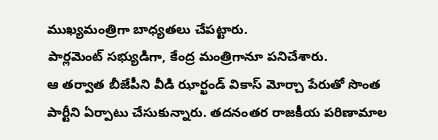ముఖ్యమంత్రిగా బాధ్యతలు చేపట్టారు.
పార్లమెంట్ సభ్యుడిగా, కేంద్ర మంత్రిగానూ పనిచేశారు.
ఆ తర్వాత బీజేపీని వీడి ఝార్ఖండ్ వికాస్ మోర్చా పేరుతో సొంత పార్టీని ఏర్పాటు చేసుకున్నారు. తదనంతర రాజకీయ పరిణామాల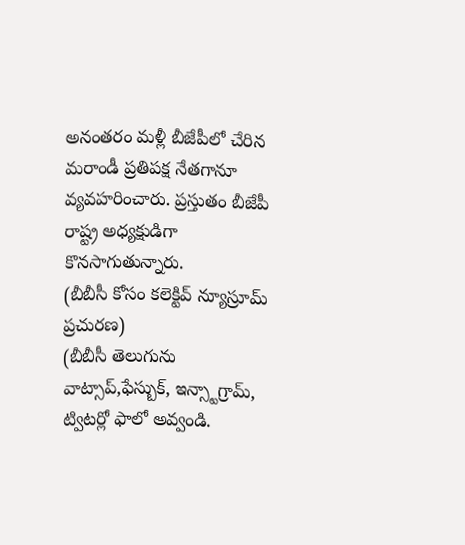అనంతరం మళ్లీ బీజేపీలో చేరిన మరాండీ ప్రతిపక్ష నేతగానూ వ్యవహరించారు. ప్రస్తుతం బీజేపీ రాష్ట్ర అధ్యక్షుడిగా కొనసాగుతున్నారు.
(బీబీసీ కోసం కలెక్టివ్ న్యూస్రూమ్ ప్రచురణ)
(బీబీసీ తెలుగును వాట్సాప్,ఫేస్బుక్, ఇన్స్టాగ్రామ్, ట్విటర్లో ఫాలో అవ్వండి.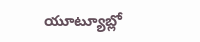యూట్యూబ్లో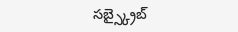సబ్స్క్రైబ్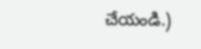చేయండి.)